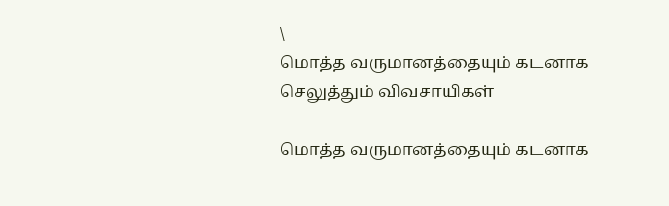\
மொத்த வருமானத்தையும் கடனாக செலுத்தும் விவசாயிகள்

மொத்த வருமானத்தையும் கடனாக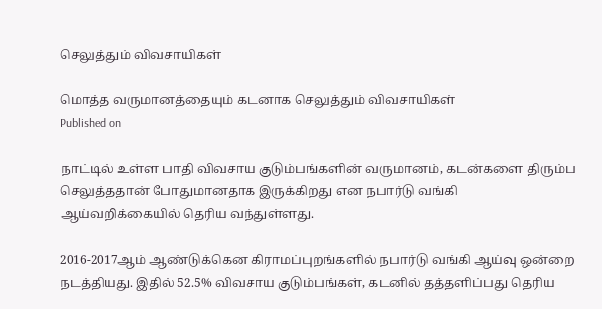செலுத்தும் விவசாயிகள்

மொத்த வருமானத்தையும் கடனாக செலுத்தும் விவசாயிகள்
Published on

நாட்டில் உள்ள பாதி விவசாய குடும்பங்களின் வருமானம், கடன்களை திரும்ப செலுத்ததான் போதுமானதாக இருக்கிறது என நபார்டு வங்கி ஆய்வறிக்கையில் தெரிய வந்துள்ளது.

2016-2017ஆம் ஆண்டுக்கென கிராமப்புறங்களில் நபார்டு வங்கி ஆய்வு ஒன்றை நடத்தியது. இதில் 52.5% விவசாய குடும்பங்கள், கடனில் தத்தளிப்பது தெரிய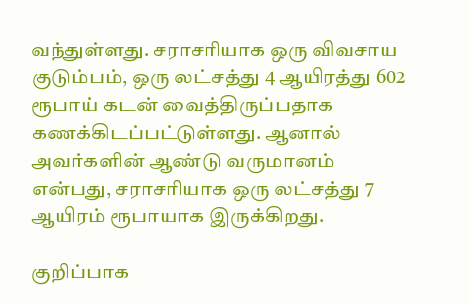வந்துள்ளது. சராசரியாக ஒரு விவசாய குடும்பம், ஒரு லட்சத்து 4 ஆயிரத்து 602 ரூபாய் கடன் வைத்திருப்பதாக கணக்கிடப்பட்டுள்ளது. ஆனால் அவர்களின் ஆண்டு வருமானம் என்பது, சராசரியாக ஒரு லட்சத்து 7 ஆயிரம் ரூபாயாக இருக்கிறது.

குறிப்பாக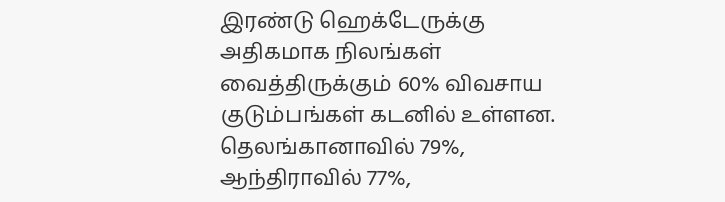இரண்டு ஹெக்டேருக்கு அதிகமாக நிலங்கள் வைத்திருக்கும் 60% விவசாய குடும்பங்கள் கடனில் உள்ளன. தெலங்கானாவில் 79%, ஆந்திராவில் 77%,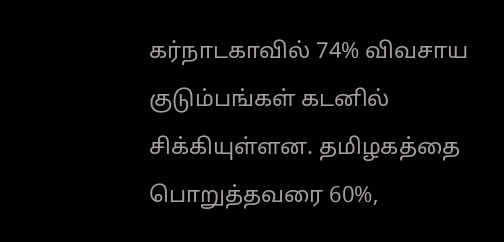கர்நாடகாவில் 74% விவசாய குடும்பங்கள் கடனில் சிக்கியுள்ளன. தமிழகத்தை பொறுத்தவரை 60%,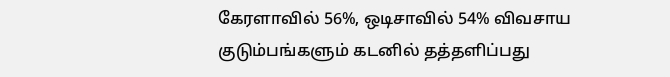கேரளாவில் 56%, ஒடிசாவில் 54% விவசாய குடும்பங்களும் கடனில் தத்தளிப்பது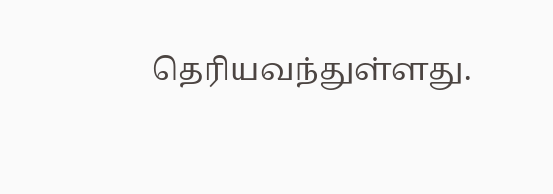தெரியவந்துள்ளது.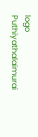logo
Puthiyathalaimurai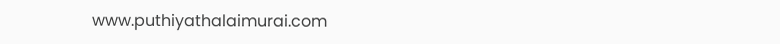www.puthiyathalaimurai.com